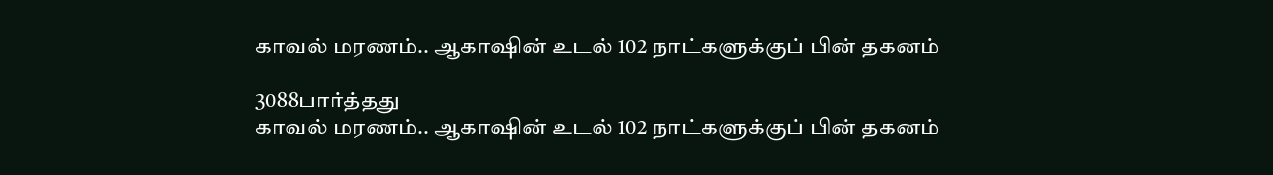காவல் மரணம்.. ஆகாஷின் உடல் 102 நாட்களுக்குப் பின் தகனம்

3088பார்த்தது
காவல் மரணம்.. ஆகாஷின் உடல் 102 நாட்களுக்குப் பின் தகனம்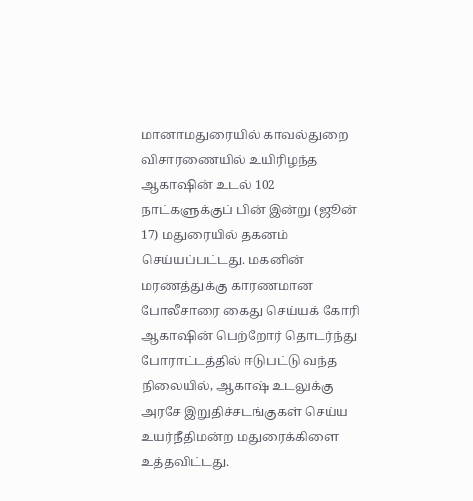மானாமதுரையில் காவல்துறை விசாரணையில் உயிரிழந்த ஆகாஷின் உடல் 102 நாட்களுக்குப் பின் இன்று (ஜூன் 17) மதுரையில் தகனம் செய்யப்பட்டது. மகனின் மரணத்துக்கு காரணமான போலீசாரை கைது செய்யக் கோரி ஆகாஷின் பெற்றோர் தொடர்ந்து போராட்டத்தில் ஈடுபட்டு வந்த நிலையில், ஆகாஷ் உடலுக்கு அரசே இறுதிச்சடங்குகள் செய்ய உயர்நீதிமன்ற மதுரைக்கிளை உத்தவிட்டது.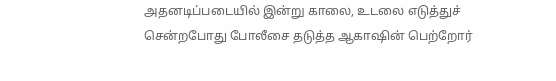அதனடிப்படையில் இன்று காலை, உடலை எடுத்துச் சென்றபோது போலீசை தடுத்த ஆகாஷின் பெற்றோர்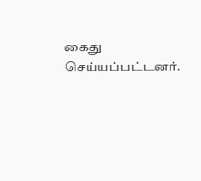கைது செய்யப்பட்டனர்.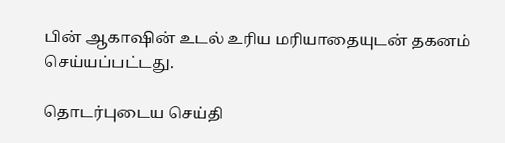பின் ஆகாஷின் உடல் உரிய மரியாதையுடன் தகனம் செய்யப்பட்டது.

தொடர்புடைய செய்தி